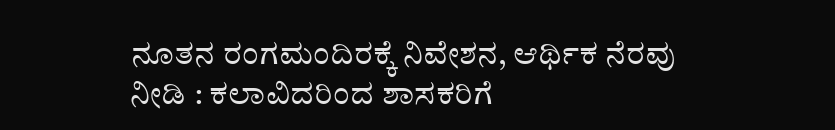ನೂತನ ರಂಗಮಂದಿರಕ್ಕೆ ನಿವೇಶನ, ಆರ್ಥಿಕ ನೆರವು ನೀಡಿ : ಕಲಾವಿದರಿಂದ ಶಾಸಕರಿಗೆ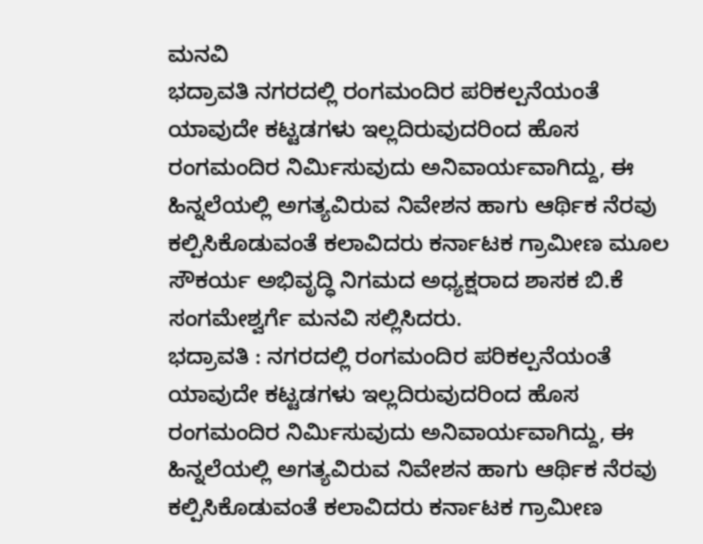ಮನವಿ
ಭದ್ರಾವತಿ ನಗರದಲ್ಲಿ ರಂಗಮಂದಿರ ಪರಿಕಲ್ಪನೆಯಂತೆ ಯಾವುದೇ ಕಟ್ಟಡಗಳು ಇಲ್ಲದಿರುವುದರಿಂದ ಹೊಸ ರಂಗಮಂದಿರ ನಿರ್ಮಿಸುವುದು ಅನಿವಾರ್ಯವಾಗಿದ್ದು, ಈ ಹಿನ್ನಲೆಯಲ್ಲಿ ಅಗತ್ಯವಿರುವ ನಿವೇಶನ ಹಾಗು ಆರ್ಥಿಕ ನೆರವು ಕಲ್ಪಿಸಿಕೊಡುವಂತೆ ಕಲಾವಿದರು ಕರ್ನಾಟಕ ಗ್ರಾಮೀಣ ಮೂಲ ಸೌಕರ್ಯ ಅಭಿವೃದ್ಧಿ ನಿಗಮದ ಅಧ್ಯಕ್ಷರಾದ ಶಾಸಕ ಬಿ.ಕೆ ಸಂಗಮೇಶ್ವರ್ಗೆ ಮನವಿ ಸಲ್ಲಿಸಿದರು.
ಭದ್ರಾವತಿ : ನಗರದಲ್ಲಿ ರಂಗಮಂದಿರ ಪರಿಕಲ್ಪನೆಯಂತೆ ಯಾವುದೇ ಕಟ್ಟಡಗಳು ಇಲ್ಲದಿರುವುದರಿಂದ ಹೊಸ ರಂಗಮಂದಿರ ನಿರ್ಮಿಸುವುದು ಅನಿವಾರ್ಯವಾಗಿದ್ದು, ಈ ಹಿನ್ನಲೆಯಲ್ಲಿ ಅಗತ್ಯವಿರುವ ನಿವೇಶನ ಹಾಗು ಆರ್ಥಿಕ ನೆರವು ಕಲ್ಪಿಸಿಕೊಡುವಂತೆ ಕಲಾವಿದರು ಕರ್ನಾಟಕ ಗ್ರಾಮೀಣ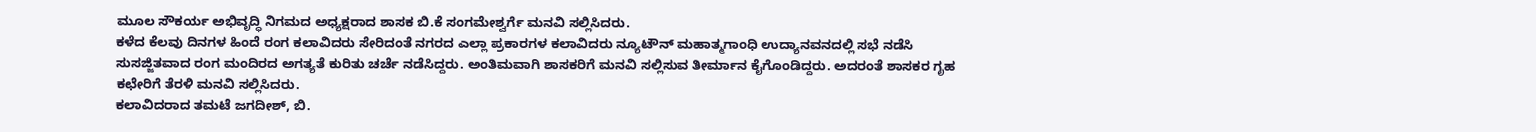ಮೂಲ ಸೌಕರ್ಯ ಅಭಿವೃದ್ಧಿ ನಿಗಮದ ಅಧ್ಯಕ್ಷರಾದ ಶಾಸಕ ಬಿ.ಕೆ ಸಂಗಮೇಶ್ವರ್ಗೆ ಮನವಿ ಸಲ್ಲಿಸಿದರು.
ಕಳೆದ ಕೆಲವು ದಿನಗಳ ಹಿಂದೆ ರಂಗ ಕಲಾವಿದರು ಸೇರಿದಂತೆ ನಗರದ ಎಲ್ಲಾ ಪ್ರಕಾರಗಳ ಕಲಾವಿದರು ನ್ಯೂಟೌನ್ ಮಹಾತ್ಮಗಾಂಧಿ ಉದ್ಯಾನವನದಲ್ಲಿ ಸಭೆ ನಡೆಸಿ ಸುಸಜ್ಜಿತವಾದ ರಂಗ ಮಂದಿರದ ಅಗತ್ಯತೆ ಕುರಿತು ಚರ್ಚೆ ನಡೆಸಿದ್ದರು. ಅಂತಿಮವಾಗಿ ಶಾಸಕರಿಗೆ ಮನವಿ ಸಲ್ಲಿಸುವ ತೀರ್ಮಾನ ಕೈಗೊಂಡಿದ್ದರು. ಅದರಂತೆ ಶಾಸಕರ ಗೃಹ ಕಛೇರಿಗೆ ತೆರಳಿ ಮನವಿ ಸಲ್ಲಿಸಿದರು.
ಕಲಾವಿದರಾದ ತಮಟೆ ಜಗದೀಶ್, ಬಿ.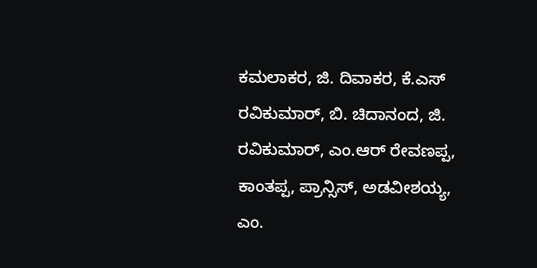ಕಮಲಾಕರ, ಜಿ. ದಿವಾಕರ, ಕೆ.ಎಸ್ ರವಿಕುಮಾರ್, ಬಿ. ಚಿದಾನಂದ, ಜಿ. ರವಿಕುಮಾರ್, ಎಂ.ಆರ್ ರೇವಣಪ್ಪ, ಕಾಂತಪ್ಪ, ಪ್ರಾನ್ಸಿಸ್, ಅಡವೀಶಯ್ಯ,
ಎಂ.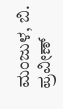ಮಂಜುಳ, ಬಿ. ಪ್ರವೀಣ್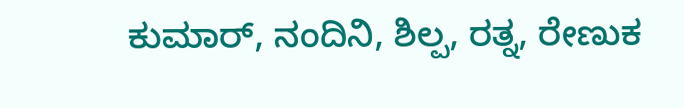ಕುಮಾರ್, ನಂದಿನಿ, ಶಿಲ್ಪ, ರತ್ನ, ರೇಣುಕ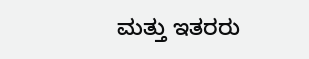ಮತ್ತು ಇತರರು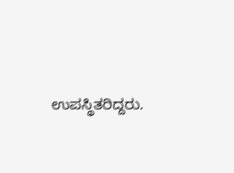ಉಪಸ್ಥಿತರಿದ್ದರು.